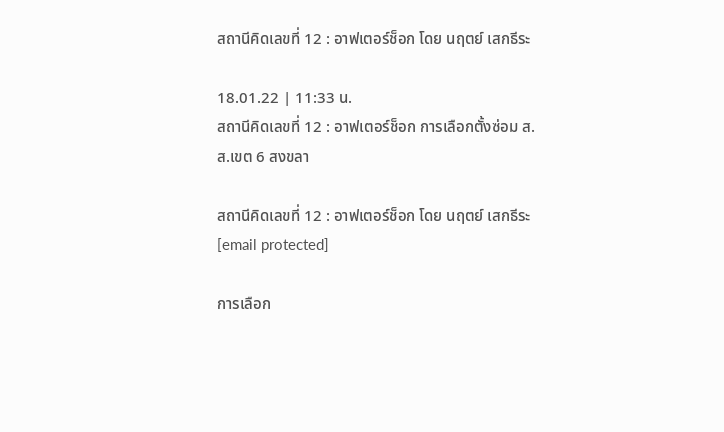สถานีคิดเลขที่ 12 : อาฟเตอร์ช็อก โดย นฤตย์ เสกธีระ

18.01.22 | 11:33 น.
สถานีคิดเลขที่ 12 : อาฟเตอร์ช็อก การเลือกตั้งซ่อม ส.ส.เขต 6 สงขลา

สถานีคิดเลขที่ 12 : อาฟเตอร์ช็อก โดย นฤตย์ เสกธีระ [email protected]

การเลือก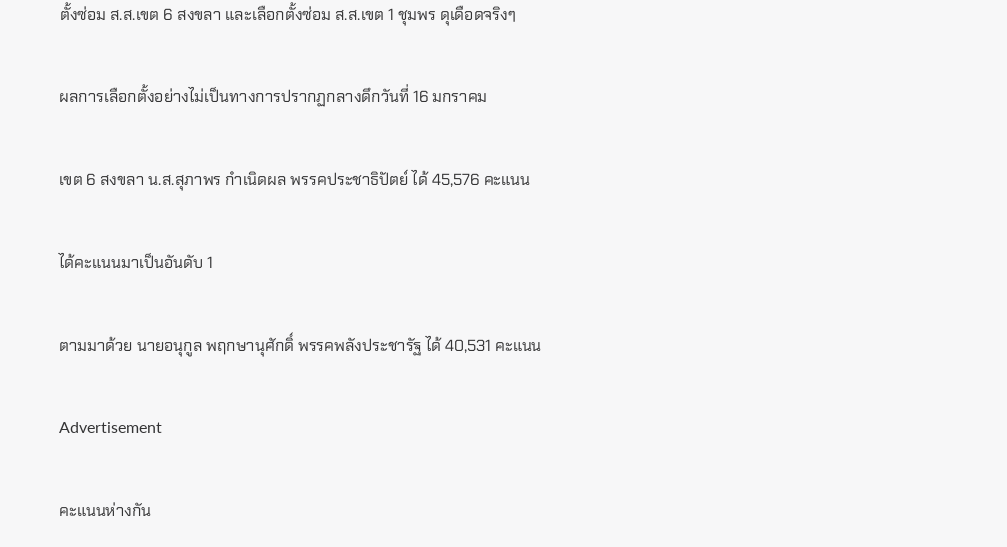ตั้งซ่อม ส.ส.เขต 6 สงขลา และเลือกตั้งซ่อม ส.ส.เขต 1 ชุมพร ดุเดือดจริงๆ

ผลการเลือกตั้งอย่างไม่เป็นทางการปรากฏกลางดึกวันที่ 16 มกราคม

เขต 6 สงขลา น.ส.สุภาพร กำเนิดผล พรรคประชาธิปัตย์ ได้ 45,576 คะแนน

ได้คะแนนมาเป็นอันดับ 1

ตามมาด้วย นายอนุกูล พฤกษานุศักดิ์ พรรคพลังประชารัฐ ได้ 40,531 คะแนน

Advertisement

คะแนนห่างกัน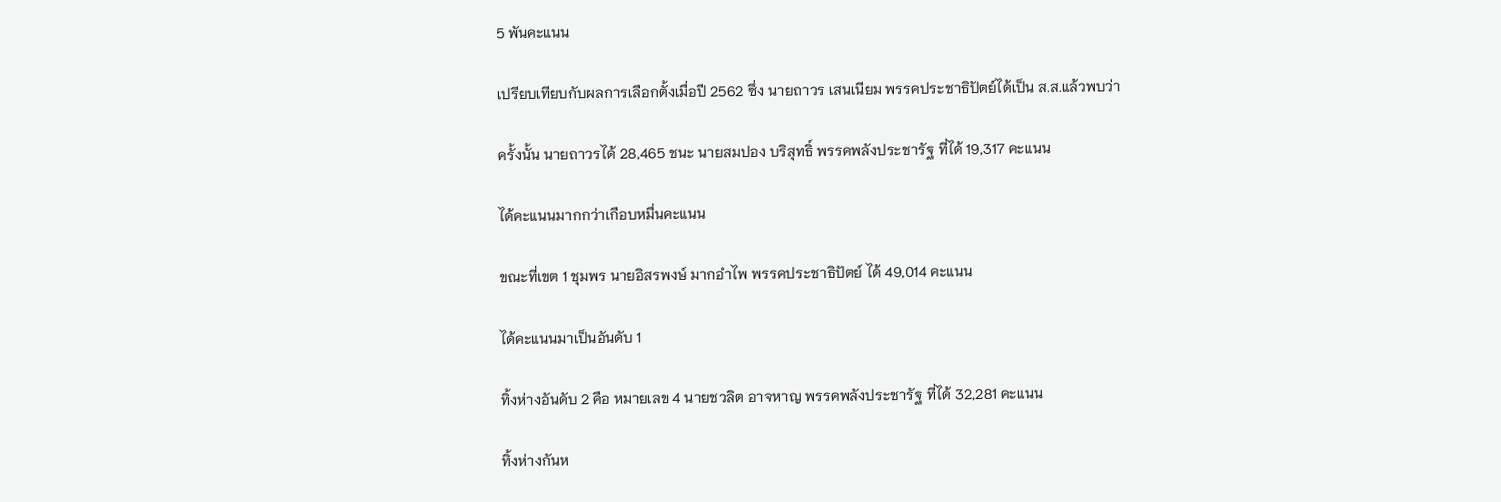5 พันคะแนน

เปรียบเทียบกับผลการเลือกตั้งเมื่อปี 2562 ซึ่ง นายถาวร เสนเนียม พรรคประชาธิปัตย์ได้เป็น ส.ส.แล้วพบว่า

ครั้งนั้น นายถาวรได้ 28,465 ชนะ นายสมปอง บริสุทธิ์ พรรคพลังประชารัฐ ที่ได้ 19,317 คะแนน

ได้คะแนนมากกว่าเกือบหมื่นคะแนน

ขณะที่เขต 1 ชุมพร นายอิสรพงษ์ มากอำไพ พรรคประชาธิปัตย์ ได้ 49,014 คะแนน

ได้คะแนนมาเป็นอันดับ 1

ทิ้งห่างอันดับ 2 คือ หมายเลข 4 นายชวลิต อาจหาญ พรรคพลังประชารัฐ ที่ได้ 32,281 คะแนน

ทิ้งห่างกันห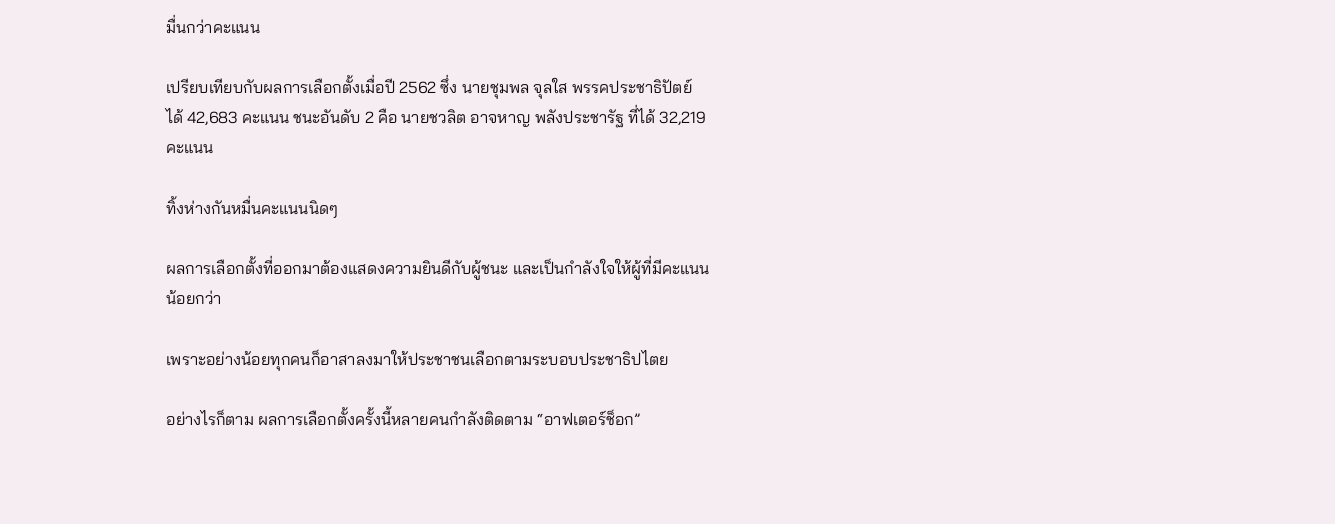มื่นกว่าคะแนน

เปรียบเทียบกับผลการเลือกตั้งเมื่อปี 2562 ซึ่ง นายชุมพล จุลใส พรรคประชาธิปัตย์ ได้ 42,683 คะแนน ชนะอันดับ 2 คือ นายชวลิต อาจหาญ พลังประชารัฐ ที่ได้ 32,219 คะแนน

ทิ้งห่างกันหมื่นคะแนนนิดๆ

ผลการเลือกตั้งที่ออกมาต้องแสดงความยินดีกับผู้ชนะ และเป็นกำลังใจให้ผู้ที่มีคะแนนน้อยกว่า

เพราะอย่างน้อยทุกคนก็อาสาลงมาให้ประชาชนเลือกตามระบอบประชาธิปไตย

อย่างไรก็ตาม ผลการเลือกตั้งครั้งนี้หลายคนกำลังติดตาม “อาฟเตอร์ช็อก”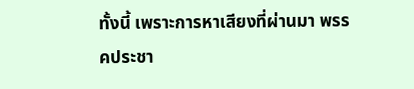ทั้งนี้ เพราะการหาเสียงที่ผ่านมา พรรคประชา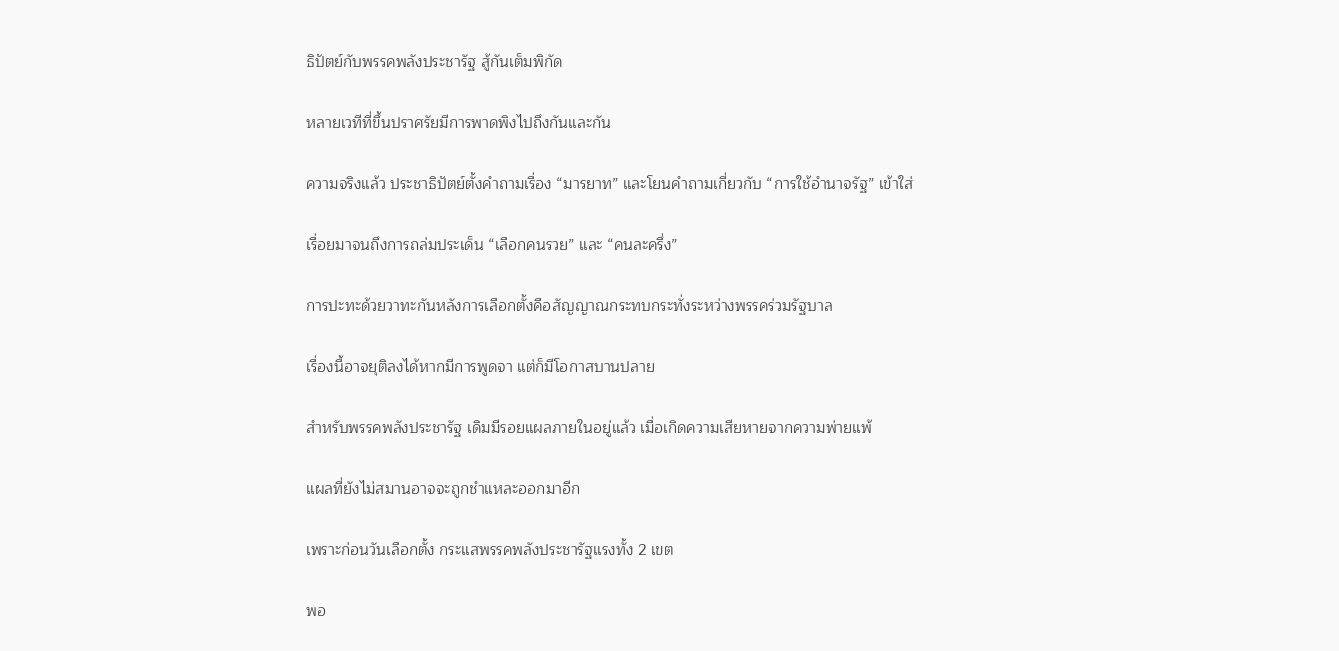ธิปัตย์กับพรรคพลังประชารัฐ สู้กันเต็มพิกัด

หลายเวทีที่ขึ้นปราศรัยมีการพาดพิงไปถึงกันและกัน

ความจริงแล้ว ประชาธิปัตย์ตั้งคำถามเรื่อง “มารยาท” และโยนคำถามเกี่ยวกับ “การใช้อำนาจรัฐ” เข้าใส่

เรื่อยมาจนถึงการถล่มประเด็น “เลือกคนรวย” และ “คนละครึ่ง”

การปะทะด้วยวาทะกันหลังการเลือกตั้งคือสัญญาณกระทบกระทั่งระหว่างพรรคร่วมรัฐบาล

เรื่องนี้อาจยุติลงได้หากมีการพูดจา แต่ก็มีโอกาสบานปลาย

สำหรับพรรคพลังประชารัฐ เดิมมีรอยแผลภายในอยู่แล้ว เมื่อเกิดความเสียหายจากความพ่ายแพ้

แผลที่ยังไม่สมานอาจจะถูกชำแหละออกมาอีก

เพราะก่อนวันเลือกตั้ง กระแสพรรคพลังประชารัฐแรงทั้ง 2 เขต

พอ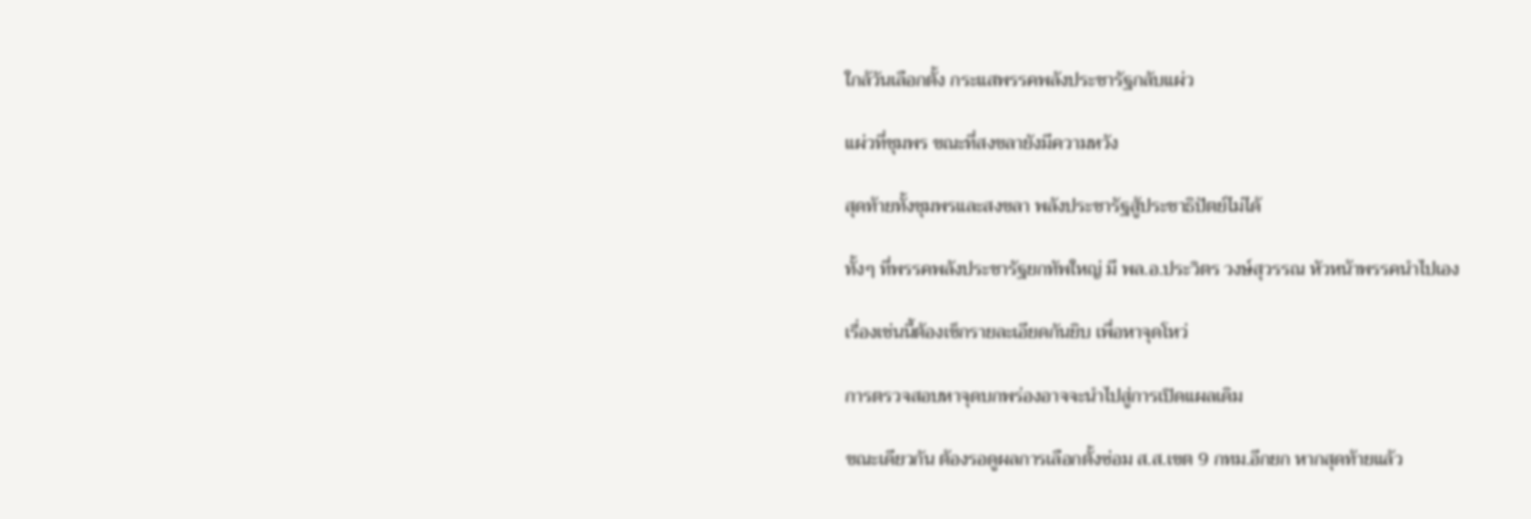ใกล้วันเลือกตั้ง กระแสพรรคพลังประชารัฐกลับแผ่ว

แผ่วที่ชุมพร ขณะที่สงขลายังมีความหวัง

สุดท้ายทั้งชุมพรและสงขลา พลังประชารัฐสู้ประชาธิปัตย์ไม่ได้

ทั้งๆ ที่พรรคพลังประชารัฐยกทัพใหญ่ มี พล.อ.ประวิตร วงษ์สุวรรณ หัวหน้าพรรคนำไปเอง

เรื่องเช่นนี้ต้องเช็กรายละเอียดกันยิบ เพื่อหาจุดโหว่

การตรวจสอบหาจุดบกพร่องอาจจะนำไปสู่การเปิดแผลเดิม

ขณะเดียวกัน ต้องรอดูผลการเลือกตั้งซ่อม ส.ส.เขต 9 กทม.อีกยก หากสุดท้ายแล้ว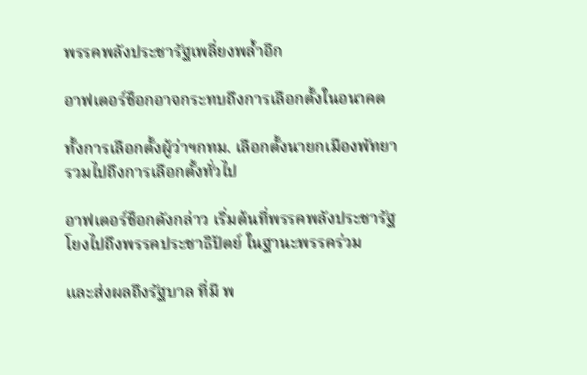พรรคพลังประชารัฐเพลี่ยงพล้ำอีก

อาฟเตอร์ช็อกอาจกระทบถึงการเลือกตั้งในอนาคต

ทั้งการเลือกตั้งผู้ว่าฯกทม. เลือกตั้งนายกเมืองพัทยา รวมไปถึงการเลือกตั้งทั่วไป

อาฟเตอร์ช็อกดังกล่าว เริ่มต้นที่พรรคพลังประชารัฐ โยงไปถึงพรรคประชาธิปัตย์ ในฐานะพรรคร่วม

และส่งผลถึงรัฐบาล ที่มี พ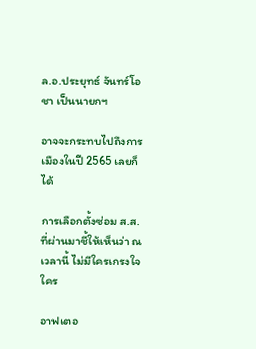ล.อ.ประยุทธ์ จันทร์โอชา เป็นนายกฯ

อาจจะกระทบไปถึงการเมืองในปี 2565 เลยก็ได้

การเลือกตั้งซ่อม ส.ส.ที่ผ่านมาชี้ให้เห็นว่า ณ เวลานี้ ไม่มีใครเกรงใจใคร

อาฟเตอ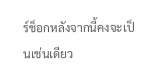ร์ช็อกหลังจากนี้คงจะเป็นเช่นเดียว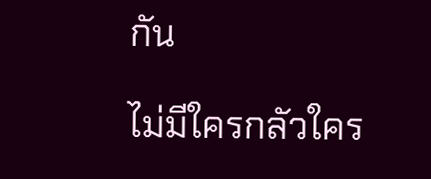กัน

ไม่มีใครกลัวใคร